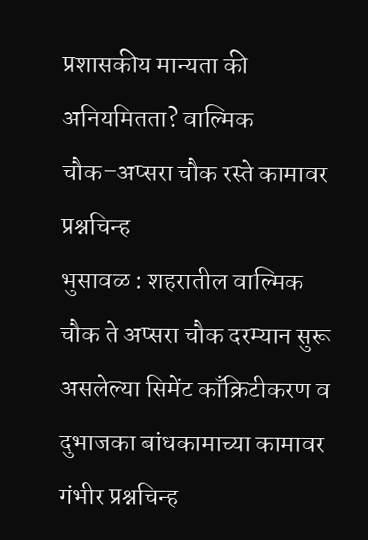प्रशासकीय मान्यता की अनियमितता? वाल्मिक चौक–अप्सरा चौक रस्ते कामावर प्रश्नचिन्ह
भुसावळ : शहरातील वाल्मिक चौक ते अप्सरा चौक दरम्यान सुरू असलेल्या सिमेंट काँक्रिटीकरण व दुभाजका बांधकामाच्या कामावर गंभीर प्रश्नचिन्ह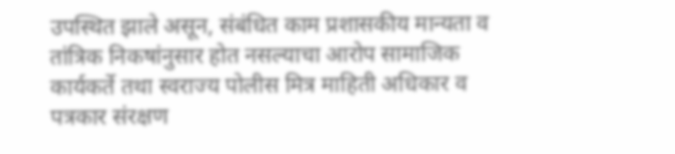उपस्थित झाले असून, संबंधित काम प्रशासकीय मान्यता व तांत्रिक निकषांनुसार होत नसल्याचा आरोप सामाजिक कार्यकर्ते तथा स्वराज्य पोलीस मित्र माहिती अधिकार व पत्रकार संरक्षण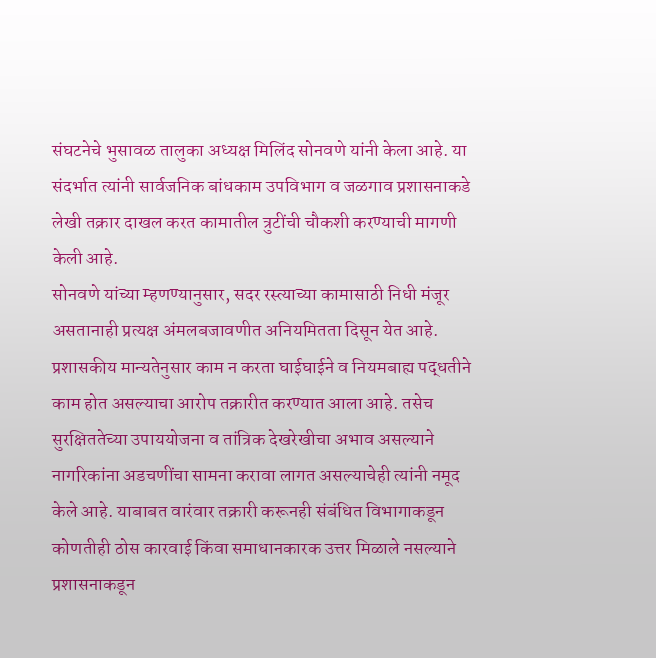संघटनेचे भुसावळ तालुका अध्यक्ष मिलिंद सोनवणे यांनी केला आहे. या संदर्भात त्यांनी सार्वजनिक बांधकाम उपविभाग व जळगाव प्रशासनाकडे लेखी तक्रार दाखल करत कामातील त्रुटींची चौकशी करण्याची मागणी केली आहे.
सोनवणे यांच्या म्हणण्यानुसार, सदर रस्त्याच्या कामासाठी निधी मंजूर असतानाही प्रत्यक्ष अंमलबजावणीत अनियमितता दिसून येत आहे. प्रशासकीय मान्यतेनुसार काम न करता घाईघाईने व नियमबाह्य पद्धतीने काम होत असल्याचा आरोप तक्रारीत करण्यात आला आहे. तसेच सुरक्षिततेच्या उपाययोजना व तांत्रिक देखरेखीचा अभाव असल्याने नागरिकांना अडचणींचा सामना करावा लागत असल्याचेही त्यांनी नमूद केले आहे. याबाबत वारंवार तक्रारी करूनही संबंधित विभागाकडून कोणतीही ठोस कारवाई किंवा समाधानकारक उत्तर मिळाले नसल्याने प्रशासनाकडून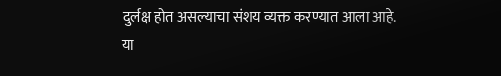दुर्लक्ष होत असल्याचा संशय व्यक्त करण्यात आला आहे.
या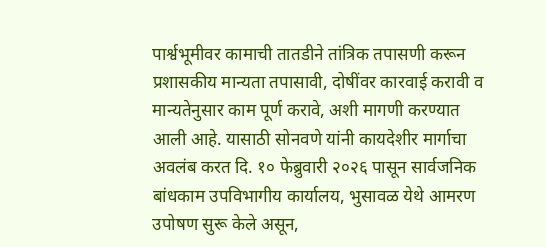पार्श्वभूमीवर कामाची तातडीने तांत्रिक तपासणी करून प्रशासकीय मान्यता तपासावी, दोषींवर कारवाई करावी व मान्यतेनुसार काम पूर्ण करावे, अशी मागणी करण्यात आली आहे. यासाठी सोनवणे यांनी कायदेशीर मार्गाचा अवलंब करत दि. १० फेब्रुवारी २०२६ पासून सार्वजनिक बांधकाम उपविभागीय कार्यालय, भुसावळ येथे आमरण उपोषण सुरू केले असून,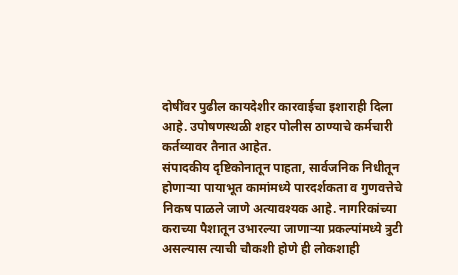दोषींवर पुढील कायदेशीर कारवाईचा इशाराही दिला आहे. उपोषणस्थळी शहर पोलीस ठाण्याचे कर्मचारी कर्तव्यावर तैनात आहेत.
संपादकीय दृष्टिकोनातून पाहता, सार्वजनिक निधीतून होणाऱ्या पायाभूत कामांमध्ये पारदर्शकता व गुणवत्तेचे निकष पाळले जाणे अत्यावश्यक आहे. नागरिकांच्या कराच्या पैशातून उभारल्या जाणाऱ्या प्रकल्पांमध्ये त्रुटी असल्यास त्याची चौकशी होणे ही लोकशाही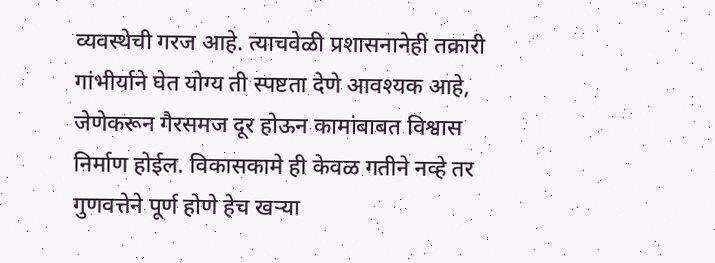व्यवस्थेची गरज आहे. त्याचवेळी प्रशासनानेही तक्रारी गांभीर्याने घेत योग्य ती स्पष्टता देणे आवश्यक आहे, जेणेकरून गैरसमज दूर होऊन कामांबाबत विश्वास निर्माण होईल. विकासकामे ही केवळ गतीने नव्हे तर गुणवत्तेने पूर्ण होणे हेच खऱ्या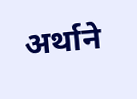अर्थाने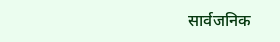सार्वजनिक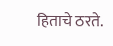हिताचे ठरते.